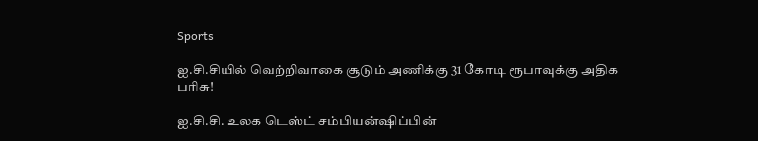Sports

ஐ.சி.சியில் வெற்றிவாகை சூடும் அணிக்கு 31 கோடி ரூபாவுக்கு அதிக பரிசு!

ஐ.சி.சி. உலக டெஸ்ட் சம்பியன்ஷிப்பின்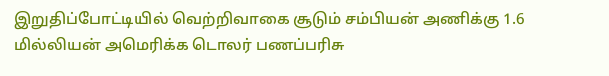இறுதிப்போட்டியில் வெற்றிவாகை சூடும் சம்பியன் அணிக்கு 1.6 மில்லியன் அமெரிக்க டொலர் பணப்பரிசு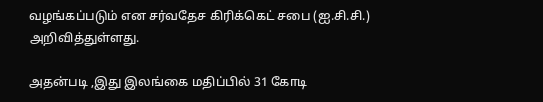வழங்கப்படும் என சர்வதேச கிரிக்கெட் சபை (ஐ.சி.சி.) அறிவித்துள்ளது.

அதன்படி ,இது இலங்கை மதிப்பில் 31 கோடி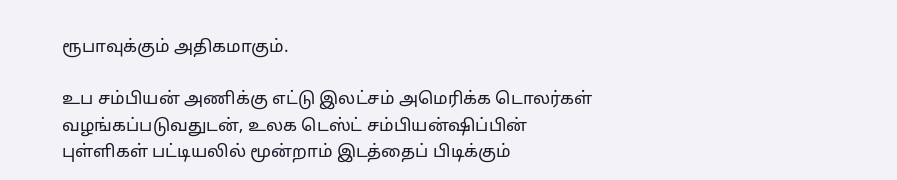ரூபாவுக்கும் அதிகமாகும்.

உப சம்பியன் அணிக்கு எட்டு இலட்சம் அமெரிக்க டொலர்கள் வழங்கப்படுவதுடன், உலக டெஸ்ட் சம்பியன்ஷிப்பின் புள்ளிகள் பட்டியலில் மூன்றாம் இடத்தைப் பிடிக்கும்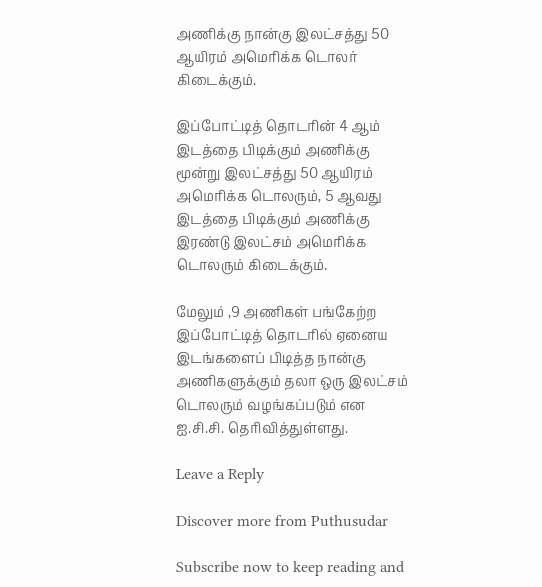அணிக்கு நான்கு இலட்சத்து 50 ஆயிரம் அமெரிக்க டொலர் கிடைக்கும்.

இப்போட்டித் தொடரின் 4 ஆம் இடத்தை பிடிக்கும் அணிக்கு மூன்று இலட்சத்து 50 ஆயிரம் அமெரிக்க டொலரும், 5 ஆவது இடத்தை பிடிக்கும் அணிக்கு இரண்டு இலட்சம் அமெரிக்க டொலரும் கிடைக்கும்.

மேலும் ,9 அணிகள் பங்கேற்ற இப்போட்டித் தொடரில் ஏனைய இடங்களைப் பிடித்த நான்கு அணிகளுக்கும் தலா ஒரு இலட்சம் டொலரும் வழங்கப்படும் என ஐ.சி.சி. தெரிவித்துள்ளது.

Leave a Reply

Discover more from Puthusudar

Subscribe now to keep reading and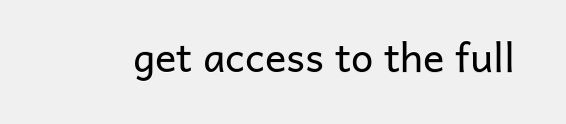get access to the full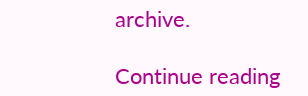archive.

Continue reading